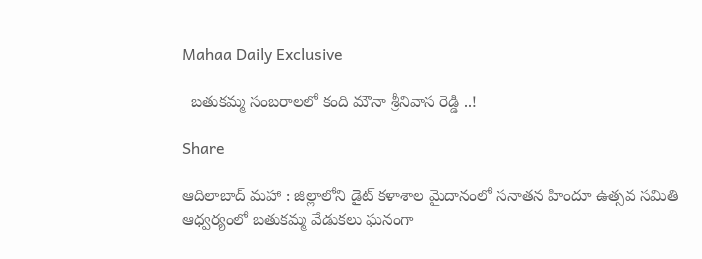Mahaa Daily Exclusive

  బ‌తుక‌మ్మ సంబ‌రాలలో కంది మౌనా శ్రీ‌నివాస రెడ్డి ..!

Share

ఆదిలాబాద్ మ‌హా : జిల్లాలోని డైట్‌ కళాశాల మైదానంలో సనాతన హిందూ ఉత్సవ సమితి ఆధ్వర్యంలో బతుకమ్మ వేడుకలు ఘనంగా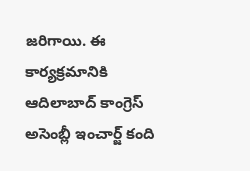జరిగాయి. ఈ కార్యక్రమానికి ఆదిలాబాద్ కాంగ్రెస్‌ అసెంబ్లీ ఇంచార్జ్‌ కంది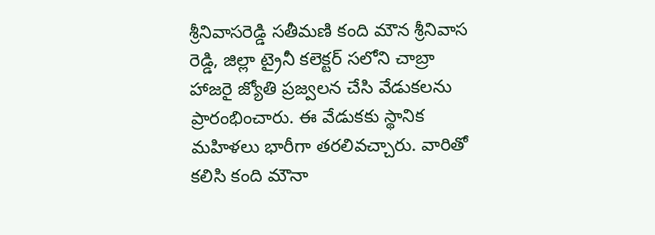శ్రీనివాసరెడ్డి సతీమణి కంది మౌన శ్రీనివాస రెడ్డి, జిల్లా ట్రైనీ కలెక్టర్‌ సలోని చాబ్రా హాజరై జ్యోతి ప్రజ్వలన చేసి వేడుకలను ప్రారంభించారు. ఈ వేడుకకు స్థానిక మహిళలు భారీగా తరలివచ్చారు. వారితో కలిసి కంది మౌనా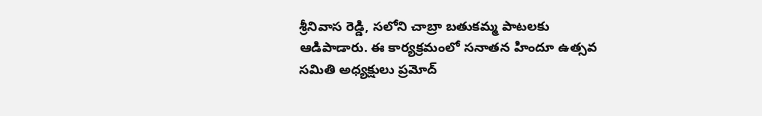శ్రీనివాస రెడ్డి, సలోని చాబ్రా బతుకమ్మ పాటలకు ఆడిపాడారు. ఈ కార్య‌క్ర‌మంలో స‌నాత‌న హిందూ ఉత్సవ‌ స‌మితి అధ్య‌క్షులు ప్ర‌మోద్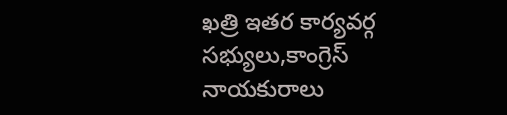ఖ‌త్రి ఇత‌ర కార్య‌వ‌ర్గ స‌భ్యులు,కాంగ్రెస్ నాయ‌కురాలు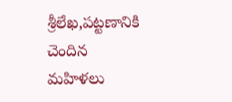శ్రీ‌లేఖ‌,ప‌ట్ట‌ణానికి చెందిన మ‌హిళ‌లు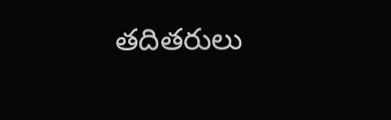త‌దిత‌రులు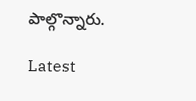పాల్గొన్నారు.

Latest